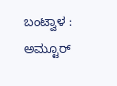ಬಂಟ್ವಾಳ : ಅಮ್ಟೂರ್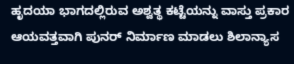ಹೃದಯಾ ಭಾಗದಲ್ಲಿರುವ ಅಶ್ವತ್ಥ ಕಟ್ಟೆಯನ್ನು ವಾಸ್ತು ಪ್ರಕಾರ ಆಯವತ್ತವಾಗಿ ಪುನರ್ ನಿರ್ಮಾಣ ಮಾಡಲು ಶಿಲಾನ್ಯಾಸ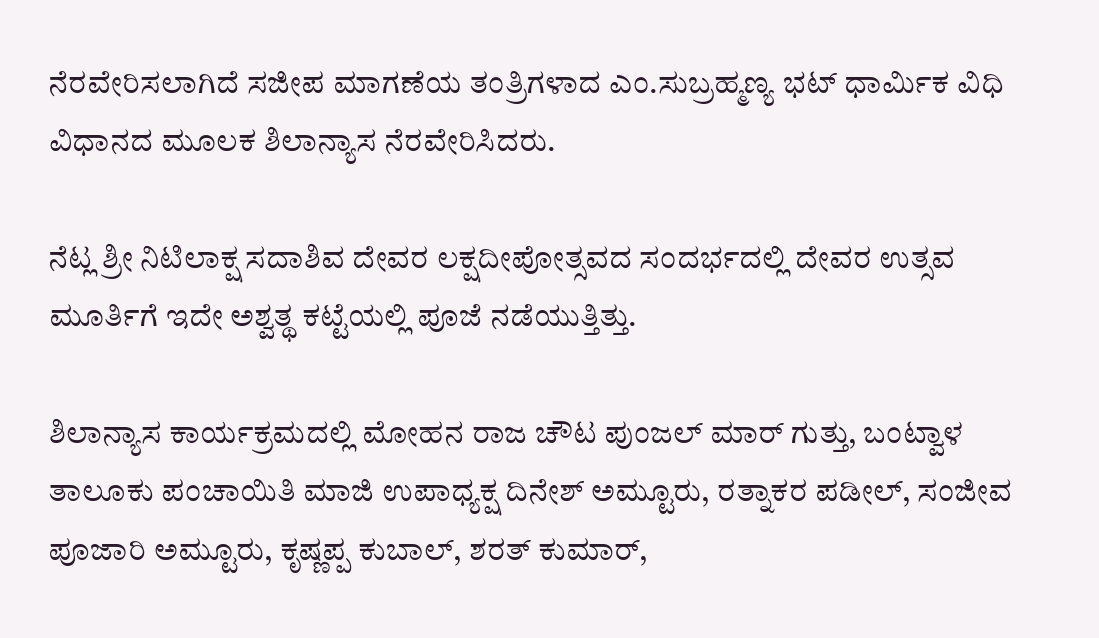ನೆರವೇರಿಸಲಾಗಿದೆ ಸಜೀಪ ಮಾಗಣೆಯ ತಂತ್ರಿಗಳಾದ ಎಂ.ಸುಬ್ರಹ್ಮಣ್ಯ ಭಟ್ ಧಾರ್ಮಿಕ ವಿಧಿ ವಿಧಾನದ ಮೂಲಕ ಶಿಲಾನ್ಯಾಸ ನೆರವೇರಿಸಿದರು.

ನೆಟ್ಲ ಶ್ರೀ ನಿಟಿಲಾಕ್ಷ ಸದಾಶಿವ ದೇವರ ಲಕ್ಷದೀಪೋತ್ಸವದ ಸಂದರ್ಭದಲ್ಲಿ ದೇವರ ಉತ್ಸವ ಮೂರ್ತಿಗೆ ಇದೇ ಅಶ್ವತ್ಥ ಕಟ್ಟೆಯಲ್ಲಿ ಪೂಜೆ ನಡೆಯುತ್ತಿತ್ತು.

ಶಿಲಾನ್ಯಾಸ ಕಾರ್ಯಕ್ರಮದಲ್ಲಿ ಮೋಹನ ರಾಜ ಚೌಟ ಪುಂಜಲ್ ಮಾರ್ ಗುತ್ತು, ಬಂಟ್ವಾಳ ತಾಲೂಕು ಪಂಚಾಯಿತಿ ಮಾಜಿ ಉಪಾಧ್ಯಕ್ಷ ದಿನೇಶ್ ಅಮ್ಟೂರು, ರತ್ನಾಕರ ಪಡೀಲ್, ಸಂಜೀವ ಪೂಜಾರಿ ಅಮ್ಟೂರು, ಕೃಷ್ಣಪ್ಪ ಕುಬಾಲ್, ಶರತ್ ಕುಮಾರ್,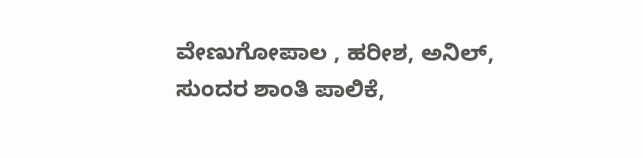ವೇಣುಗೋಪಾಲ , ಹರೀಶ, ಅನಿಲ್, ಸುಂದರ ಶಾಂತಿ ಪಾಲಿಕೆ,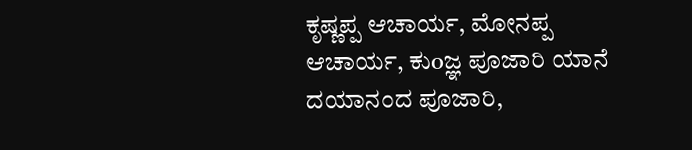ಕೃಷ್ಣಪ್ಪ ಆಚಾರ್ಯ, ಮೋನಪ್ಪ ಆಚಾರ್ಯ, ಕುoಜ್ಞ ಪೂಜಾರಿ ಯಾನೆ ದಯಾನಂದ ಪೂಜಾರಿ,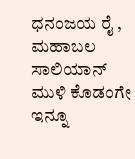ಧನಂಜಯ ರೈ , ಮಹಾಬಲ ಸಾಲಿಯಾನ್ ಮುಳಿ ಕೊಡಂಗೇ ಇನ್ನೂ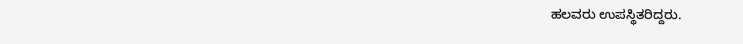ಹಲವರು ಉಪಸ್ಥಿತರಿದ್ದರು.